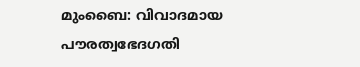മുംബൈ: വിവാദമായ പൗരത്വഭേദഗതി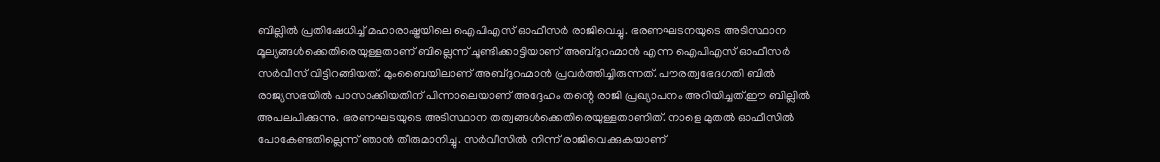ബില്ലിൽ പ്രതിഷേധിച്ച് മഹാരാഷ്ട്രയിലെ ഐപിഎസ് ഓഫീസർ രാജിവെച്ചു. ഭരണഘടനയുടെ അടിസ്ഥാന മൂല്യങ്ങൾക്കെതിരെയുള്ളതാണ് ബില്ലെന്ന് ചൂണ്ടിക്കാട്ടിയാണ് അബ്ദുറഹ്മാൻ എന്ന ഐപിഎസ് ഓഫീസർ സർവീസ് വിട്ടിറങ്ങിയത്. മുംബൈയിലാണ് അബ്ദുറഹ്മാൻ പ്രവർത്തിച്ചിരുന്നത്. പൗരത്വഭേദഗതി ബിൽ രാജ്യസഭയിൽ പാസാക്കിയതിന് പിന്നാലെയാണ് അദ്ദേഹം തന്റെ രാജി പ്രഖ്യാപനം അറിയിച്ചത്.ഈ ബില്ലിൽ അപലപിക്കുന്നു. ഭരണഘടയുടെ അടിസ്ഥാന തത്വങ്ങൾക്കെതിരെയുള്ളതാണിത്. നാളെ മുതൽ ഓഫീസിൽ പോകേണ്ടതില്ലെന്ന് ഞാൻ തീരുമാനിച്ചു. സർവീസിൽ നിന്ന് രാജിവെക്കുകയാണ്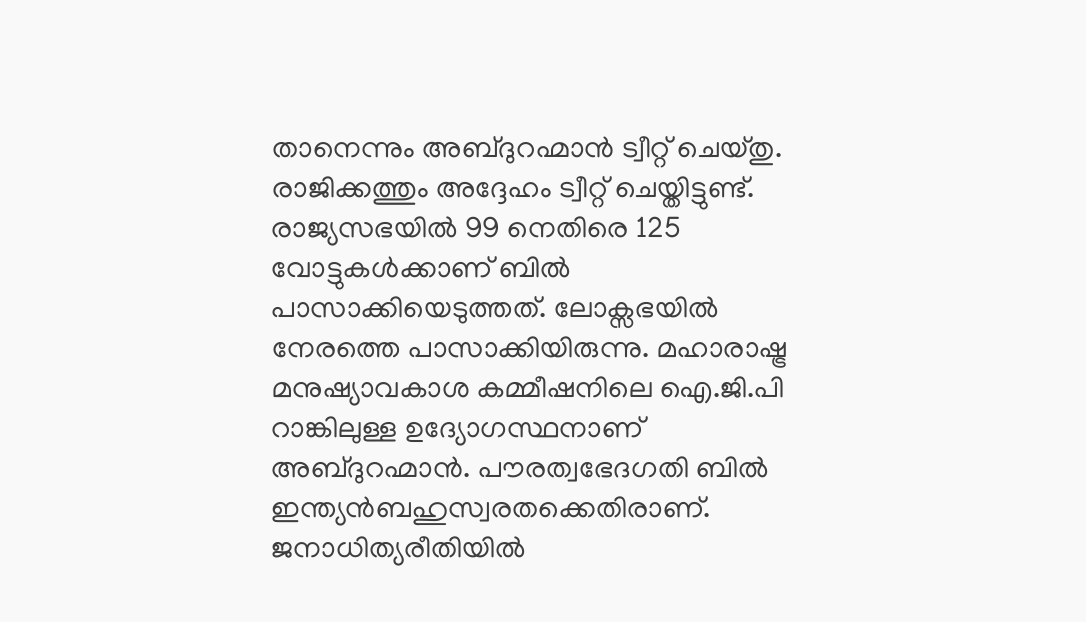താനെന്നും അബ്ദുറഹ്മാൻ ട്വീറ്റ് ചെയ്തു. രാജിക്കത്തും അദ്ദേഹം ട്വീറ്റ് ചെയ്തിട്ടുണ്ട്. രാജ്യസഭയിൽ 99 നെതിരെ 125 വോട്ടുകൾക്കാണ് ബിൽ പാസാക്കിയെടുത്തത്. ലോക്സഭയിൽ നേരത്തെ പാസാക്കിയിരുന്നു. മഹാരാഷ്ട്ര മനുഷ്യാവകാശ കമ്മീഷനിലെ ഐ.ജി.പി റാങ്കിലുള്ള ഉദ്യോഗസ്ഥനാണ് അബ്ദുറഹ്മാൻ. പൗരത്വഭേദഗതി ബിൽ ഇന്ത്യൻബഹുസ്വരതക്കെതിരാണ്. ജനാധിത്യരീതിയിൽ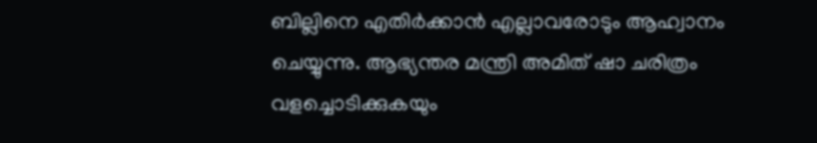ബില്ലിനെ എതിർക്കാൻ എല്ലാവരോടും ആഹ്വാനം ചെയ്യുന്നു. ആഭ്യന്തര മന്ത്രി അമിത് ഷാ ചരിത്രം വളച്ചൊടിക്കുകയും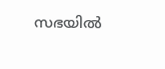സഭയിൽ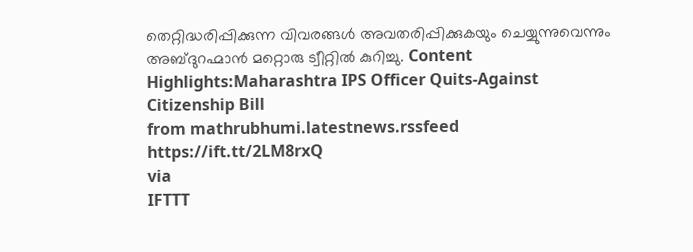തെറ്റിദ്ധരിപ്പിക്കുന്ന വിവരങ്ങൾ അവതരിപ്പിക്കുകയും ചെയ്യുന്നുവെന്നും അബ്ദുറഹ്മാൻ മറ്റൊരു ട്വീറ്റിൽ കുറിച്ചു. Content Highlights:Maharashtra IPS Officer Quits-Against Citizenship Bill
from mathrubhumi.latestnews.rssfeed https://ift.tt/2LM8rxQ
via
IFTTT